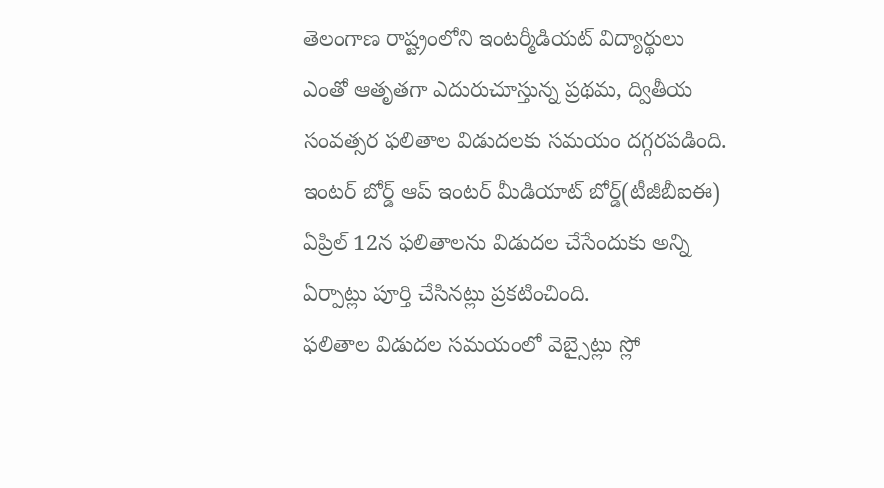తెలంగాణ రాష్ట్రంలోని ఇంటర్మీడియట్ విద్యార్థులు ఎంతో ఆతృతగా ఎదురుచూస్తున్న ప్రథమ, ద్వితీయ సంవత్సర ఫలితాల విడుదలకు సమయం దగ్గరపడింది. ఇంటర్ బోర్డ్ ఆప్ ఇంటర్ మీడియాట్ బోర్డ్(టీజీబీఐఈ) ఏప్రిల్ 12న ఫలితాలను విడుదల చేసేందుకు అన్ని ఏర్పాట్లు పూర్తి చేసినట్లు ప్రకటించింది.
ఫలితాల విడుదల సమయంలో వెబ్సైట్లు స్లో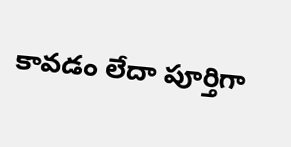కావడం లేదా పూర్తిగా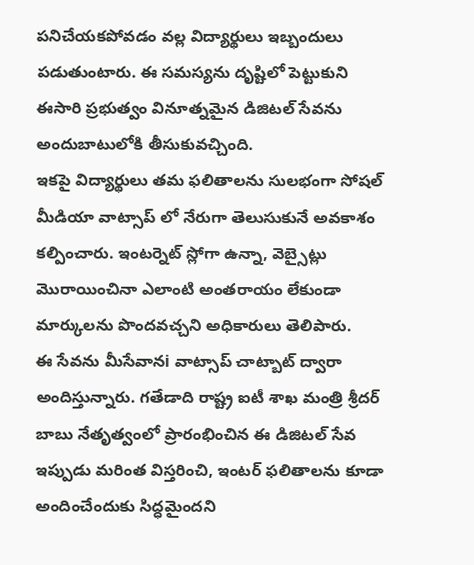పనిచేయకపోవడం వల్ల విద్యార్థులు ఇబ్బందులు పడుతుంటారు. ఈ సమస్యను దృష్టిలో పెట్టుకుని ఈసారి ప్రభుత్వం వినూత్నమైన డిజిటల్ సేవను అందుబాటులోకి తీసుకువచ్చింది.
ఇకపై విద్యార్థులు తమ ఫలితాలను సులభంగా సోషల్ మీడియా వాట్సాప్ లో నేరుగా తెలుసుకునే అవకాశం కల్పించారు. ఇంటర్నెట్ స్లోగా ఉన్నా, వెబ్సైట్లు మొరాయించినా ఎలాంటి అంతరాయం లేకుండా మార్కులను పొందవచ్చని అధికారులు తెలిపారు.
ఈ సేవను మీసేవానi వాట్సాప్ చాట్బాట్ ద్వారా అందిస్తున్నారు. గతేడాది రాష్ట్ర ఐటీ శాఖ మంత్రి శ్రీదర్ బాబు నేతృత్వంలో ప్రారంభించిన ఈ డిజిటల్ సేవ ఇప్పుడు మరింత విస్తరించి, ఇంటర్ ఫలితాలను కూడా అందించేందుకు సిద్ధమైందని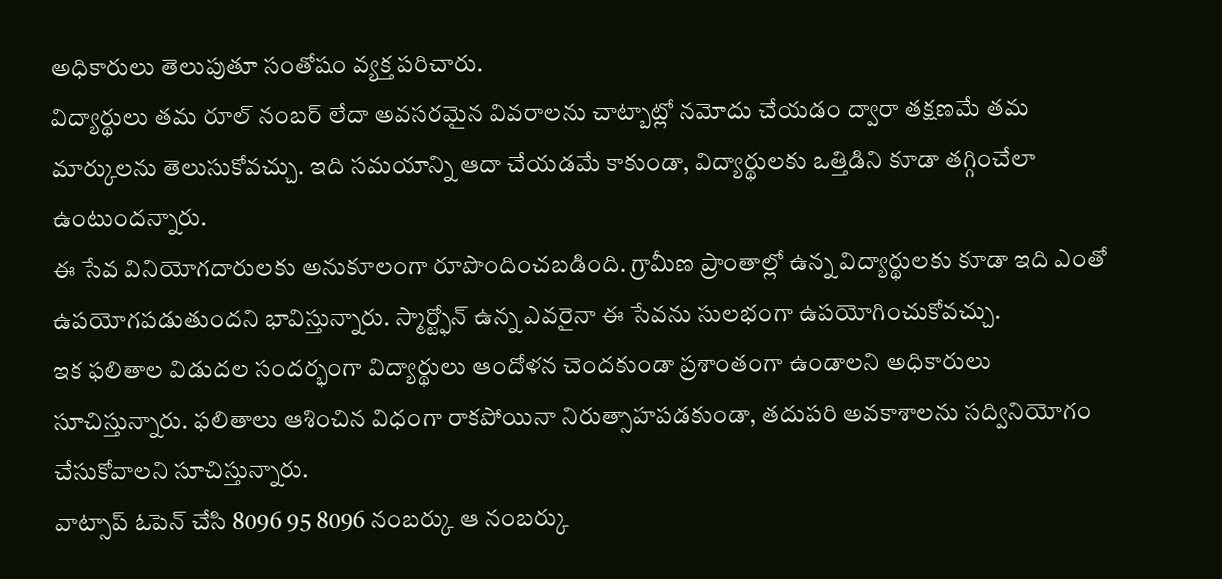అధికారులు తెలుపుతూ సంతోషం వ్యక్త పరిచారు.
విద్యార్థులు తమ రూల్ నంబర్ లేదా అవసరమైన వివరాలను చాట్బాట్లో నమోదు చేయడం ద్వారా తక్షణమే తమ మార్కులను తెలుసుకోవచ్చు. ఇది సమయాన్ని ఆదా చేయడమే కాకుండా, విద్యార్థులకు ఒత్తిడిని కూడా తగ్గించేలా ఉంటుందన్నారు.
ఈ సేవ వినియోగదారులకు అనుకూలంగా రూపొందించబడింది. గ్రామీణ ప్రాంతాల్లో ఉన్న విద్యార్థులకు కూడా ఇది ఎంతో ఉపయోగపడుతుందని భావిస్తున్నారు. స్మార్ట్ఫోన్ ఉన్న ఎవరైనా ఈ సేవను సులభంగా ఉపయోగించుకోవచ్చు.
ఇక ఫలితాల విడుదల సందర్భంగా విద్యార్థులు ఆందోళన చెందకుండా ప్రశాంతంగా ఉండాలని అధికారులు సూచిస్తున్నారు. ఫలితాలు ఆశించిన విధంగా రాకపోయినా నిరుత్సాహపడకుండా, తదుపరి అవకాశాలను సద్వినియోగం చేసుకోవాలని సూచిస్తున్నారు.
వాట్సాప్ ఓపెన్ చేసి 8096 95 8096 నంబర్కు ఆ నంబర్కు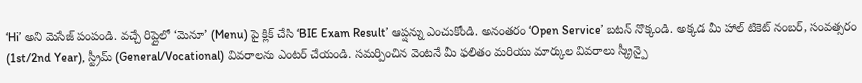‘Hi’ అని మెసేజ్ పంపండి. వచ్చే రిప్లైలో ‘మెనూ’ (Menu) పై క్లిక్ చేసి ‘BIE Exam Result’ ఆప్షన్ను ఎంచుకోండి. అనంతరం ‘Open Service’ బటన్ నొక్కండి. అక్కడ మీ హాల్ టికెట్ నంబర్, సంవత్సరం (1st/2nd Year), స్ట్రీమ్ (General/Vocational) వివరాలను ఎంటర్ చేయండి. సమర్పించిన వెంటనే మీ ఫలితం మరియు మార్కుల వివరాలు స్క్రీన్పై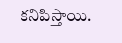కనిపిస్తాయి.